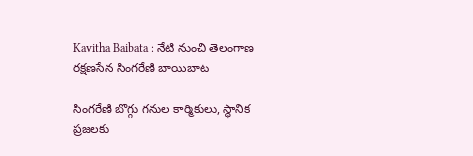Kavitha Baibata : నేటి నుంచి తెలంగాణ రక్షణసేన సింగరేణి బాయిబాట

సింగరేణి బొగ్గు గనుల కార్మికులు, స్థానిక ప్రజలకు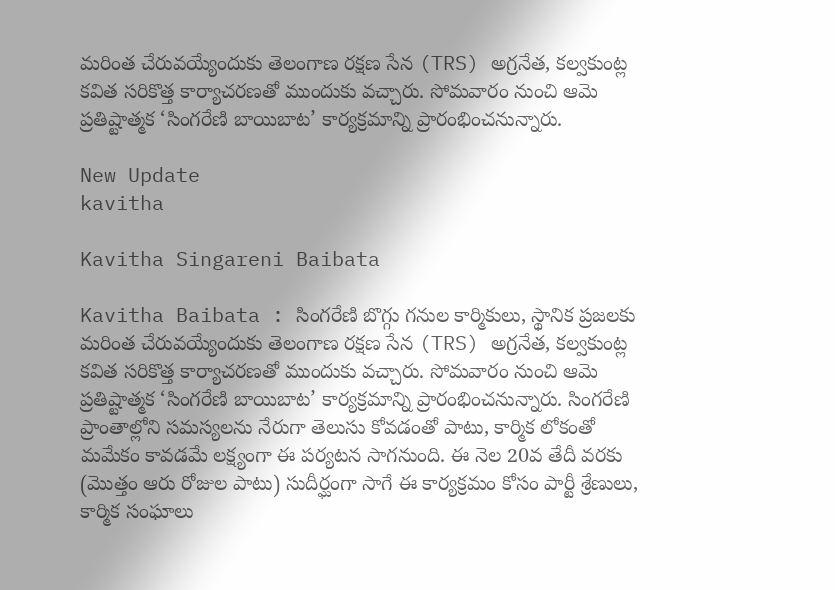మరింత చేరువయ్యేందుకు తెలంగాణ రక్షణ సేన (TRS) అగ్రనేత, కల్వకుంట్ల కవిత సరికొత్త కార్యాచరణతో ముందుకు వచ్చారు. సోమవారం నుంచి ఆమె ప్రతిష్టాత్మక ‘సింగరేణి బాయిబాట’ కార్యక్రమాన్ని ప్రారంభించనున్నారు.

New Update
kavitha

Kavitha Singareni Baibata

Kavitha Baibata : సింగరేణి బొగ్గు గనుల కార్మికులు, స్థానిక ప్రజలకు మరింత చేరువయ్యేందుకు తెలంగాణ రక్షణ సేన (TRS) అగ్రనేత, కల్వకుంట్ల కవిత సరికొత్త కార్యాచరణతో ముందుకు వచ్చారు. సోమవారం నుంచి ఆమె ప్రతిష్టాత్మక ‘సింగరేణి బాయిబాట’ కార్యక్రమాన్ని ప్రారంభించనున్నారు. సింగరేణి ప్రాంతాల్లోని సమస్యలను నేరుగా తెలుసు కోవడంతో పాటు, కార్మిక లోకంతో మమేకం కావడమే లక్ష్యంగా ఈ పర్యటన సాగనుంది. ఈ నెల 20వ తేదీ వరకు (మొత్తం ఆరు రోజుల పాటు) సుదీర్ఘంగా సాగే ఈ కార్యక్రమం కోసం పార్టీ శ్రేణులు, కార్మిక సంఘాలు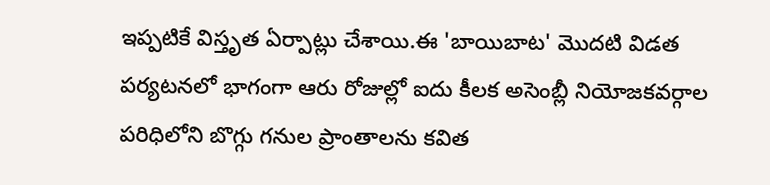ఇప్పటికే విస్తృత ఏర్పాట్లు చేశాయి.ఈ 'బాయిబాట' మొదటి విడత పర్యటనలో భాగంగా ఆరు రోజుల్లో ఐదు కీలక అసెంబ్లీ నియోజకవర్గాల పరిధిలోని బొగ్గు గనుల ప్రాంతాలను కవిత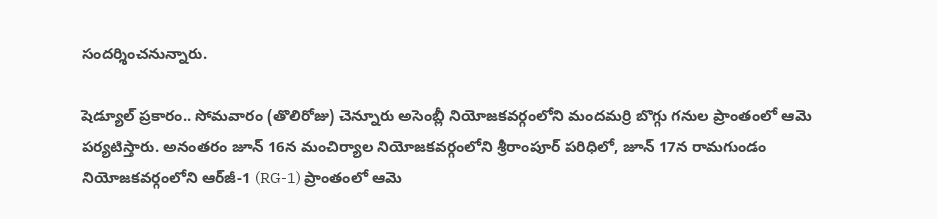సందర్శించనున్నారు.

షెడ్యూల్ ప్రకారం.. సోమవారం (తొలిరోజు) చెన్నూరు అసెంబ్లీ నియోజకవర్గంలోని మందమర్రి బొగ్గు గనుల ప్రాంతంలో ఆమె పర్యటిస్తారు. అనంతరం జూన్ 16న మంచిర్యాల నియోజకవర్గంలోని శ్రీరాంపూర్ పరిధిలో, జూన్ 17న రామగుండం నియోజకవర్గంలోని ఆర్‌జీ-1 (RG-1) ప్రాంతంలో ఆమె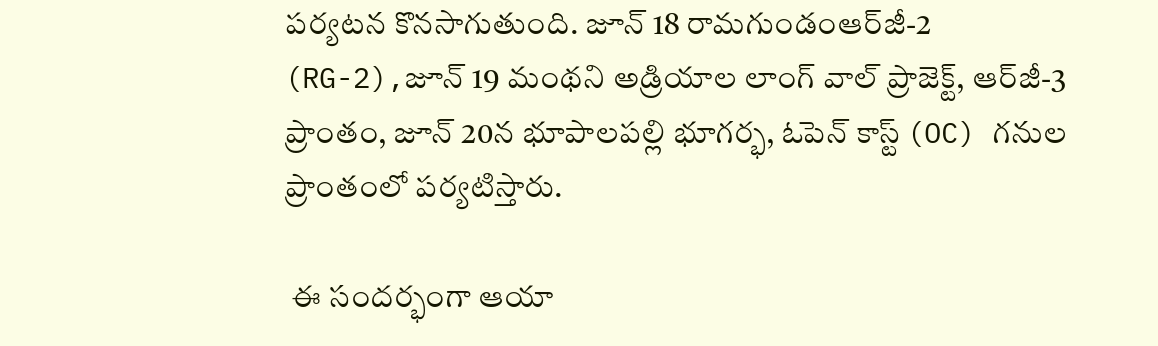పర్యటన కొనసాగుతుంది. జూన్ 18 రామగుండంఆర్‌జీ-2 (RG-2),జూన్ 19 మంథని అడ్రియాల లాంగ్ వాల్ ప్రాజెక్ట్, ఆర్‌జీ-3 ప్రాంతం, జూన్ 20న భూపాలపల్లి భూగర్భ, ఓపెన్ కాస్ట్ (OC) గనుల ప్రాంతంలో పర్యటిస్తారు.

 ఈ సందర్భంగా ఆయా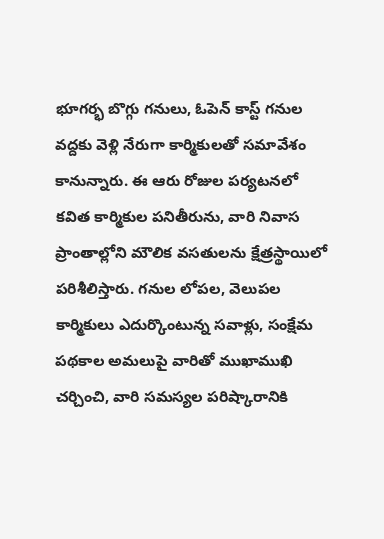భూగర్భ బొగ్గు గనులు, ఓపెన్ కాస్ట్ గనుల వద్దకు వెళ్లి నేరుగా కార్మికులతో సమావేశం కానున్నారు. ఈ ఆరు రోజుల పర్యటనలో కవిత కార్మికుల పనితీరును, వారి నివాస ప్రాంతాల్లోని మౌలిక వసతులను క్షేత్రస్థాయిలో పరిశీలిస్తారు. గనుల లోపల, వెలుపల కార్మికులు ఎదుర్కొంటున్న సవాళ్లు, సంక్షేమ పథకాల అమలుపై వారితో ముఖాముఖి చర్చించి, వారి సమస్యల పరిష్కారానికి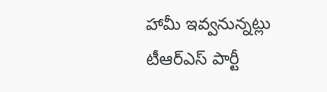హామీ ఇవ్వనున్నట్లు టీఆర్‌ఎస్ పార్టీ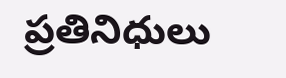ప్రతినిధులు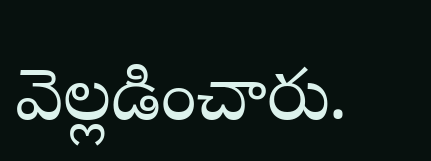వెల్లడించారు.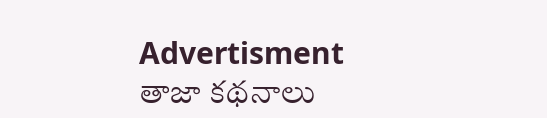Advertisment
తాజా కథనాలు